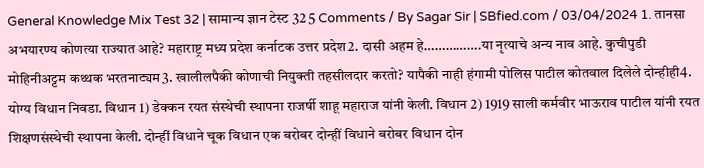General Knowledge Mix Test 32 | सामान्य ज्ञान टेस्ट 32 5 Comments / By Sagar Sir | SBfied.com / 03/04/2024 1. तानसा अभयारण्य कोणत्या राज्यात आहे? महाराष्ट्र मध्य प्रदेश कर्नाटक उत्तर प्रदेश2. दासी अहम हे…………….या नृत्याचे अन्य नाव आहे. कुचीपुडी मोहिनीअट्टम कथ्थक भरतनाट्यम3. खालीलपैकी कोणाची नियुक्ती तहसीलदार करतो? यापैकी नाही हंगामी पोलिस पाटील कोतवाल दिलेले दोन्हीही4. योग्य विधान निवडा. विधान 1) डेक्कन रयत संस्थेची स्थापना राजर्षी शाहू महाराज यांनी केली. विधान 2) 1919 साली कर्मवीर भाऊराव पाटील यांनी रयत शिक्षणसंस्थेची स्थापना केली. दोन्हीं विधाने चूक विधान एक बरोबर दोन्हीं विधाने बरोबर विधान दोन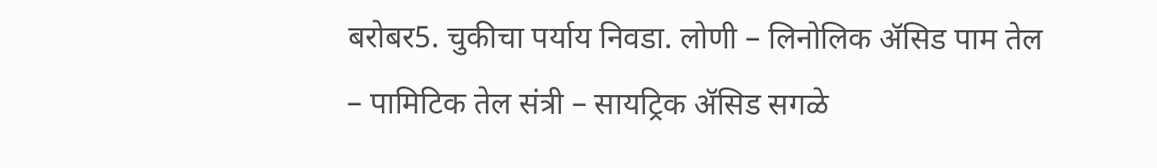बरोबर5. चुकीचा पर्याय निवडा. लोणी – लिनोलिक ॲसिड पाम तेल – पामिटिक तेल संत्री – सायट्रिक ॲसिड सगळे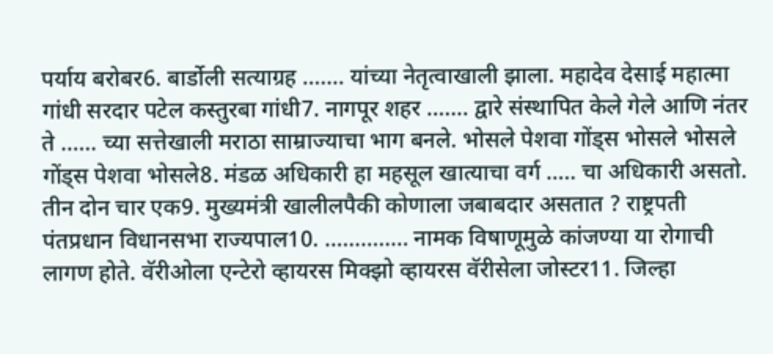पर्याय बरोबर6. बार्डोली सत्याग्रह ……. यांच्या नेतृत्वाखाली झाला. महादेव देसाई महात्मा गांधी सरदार पटेल कस्तुरबा गांधी7. नागपूर शहर ……. द्वारे संस्थापित केले गेले आणि नंतर ते …… च्या सत्तेखाली मराठा साम्राज्याचा भाग बनले. भोसले पेशवा गोंड्स भोसले भोसले गोंड्स पेशवा भोसले8. मंडळ अधिकारी हा महसूल खात्याचा वर्ग ….. चा अधिकारी असतो. तीन दोन चार एक9. मुख्यमंत्री खालीलपैकी कोणाला जबाबदार असतात ? राष्ट्रपती पंतप्रधान विधानसभा राज्यपाल10. ………….. नामक विषाणूमुळे कांजण्या या रोगाची लागण होते. वॅरीओला एन्टेरो व्हायरस मिक्झो व्हायरस वॅरीसेला जोस्टर11. जिल्हा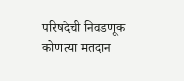परिषदेची निवडणूक कोणत्या मतदान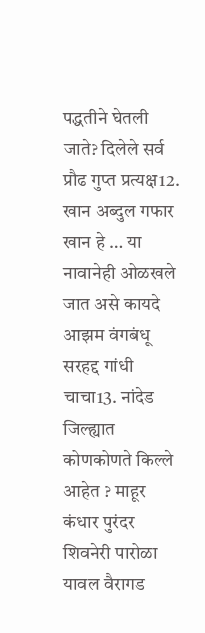पद्धतीने घेतली जाते? दिलेले सर्व प्रौढ गुप्त प्रत्यक्ष12. खान अब्दुल गफार खान हे … या नावानेही ओळखले जात असे कायदे आझम वंगबंधू सरहद्द गांधी चाचा13. नांदेड जिल्ह्यात कोणकोणते किल्ले आहेत ? माहूर कंधार पुरंदर शिवनेरी पारोळा यावल वैरागड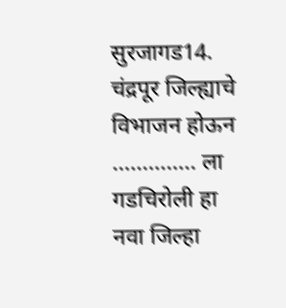सुरजागड14. चंद्रपूर जिल्ह्याचे विभाजन होऊन ………….. ला गडचिरोली हा नवा जिल्हा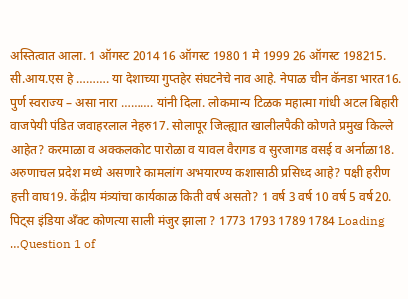अस्तित्वात आला. 1 ऑगस्ट 2014 16 ऑगस्ट 1980 1 मे 1999 26 ऑगस्ट 198215. सी.आय.एस हे ………. या देशाच्या गुप्तहेर संघटनेचे नाव आहे. नेपाळ चीन कॅनडा भारत16. पुर्ण स्वराज्य – असा नारा ………. यांनी दिला. लोकमान्य टिळक महात्मा गांधी अटल बिहारी वाजपेयी पंडित जवाहरलाल नेहरु17. सोलापूर जिल्ह्यात खालीलपैकी कोणते प्रमुख किल्ले आहेत? करमाळा व अक्कलकोट पारोळा व यावल वैरागड व सुरजागड वसई व अर्नाळा18. अरुणाचल प्रदेश मध्ये असणारे कामलांग अभयारण्य कशासाठी प्रसिध्द आहे? पक्षी हरीण हत्ती वाघ19. केंद्रीय मंत्र्यांचा कार्यकाळ किती वर्ष असतो? 1 वर्ष 3 वर्ष 10 वर्ष 5 वर्ष20. पिट्स इंडिया अँक्ट कोणत्या साली मंजुर झाला ? 1773 1793 1789 1784 Loading …Question 1 of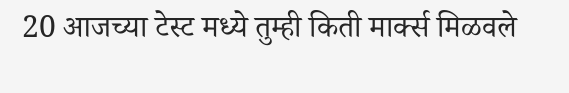20 आजच्या टेस्ट मध्ये तुम्ही किती मार्क्स मिळवले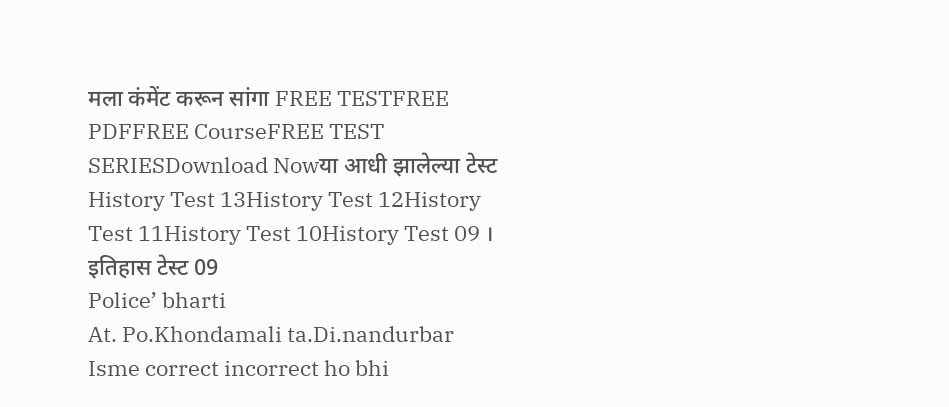मला कंमेंट करून सांगा FREE TESTFREE PDFFREE CourseFREE TEST SERIESDownload Nowया आधी झालेल्या टेस्ट History Test 13History Test 12History Test 11History Test 10History Test 09 । इतिहास टेस्ट 09
Police’ bharti
At. Po.Khondamali ta.Di.nandurbar
Isme correct incorrect ho bhi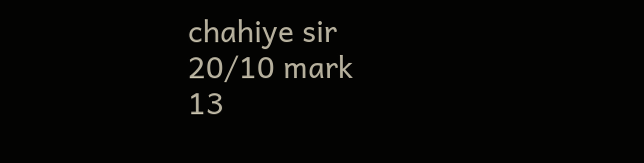chahiye sir
20/10 mark
13